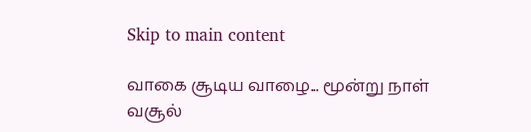Skip to main content

வாகை சூடிய வாழை... மூன்று நாள் வசூல்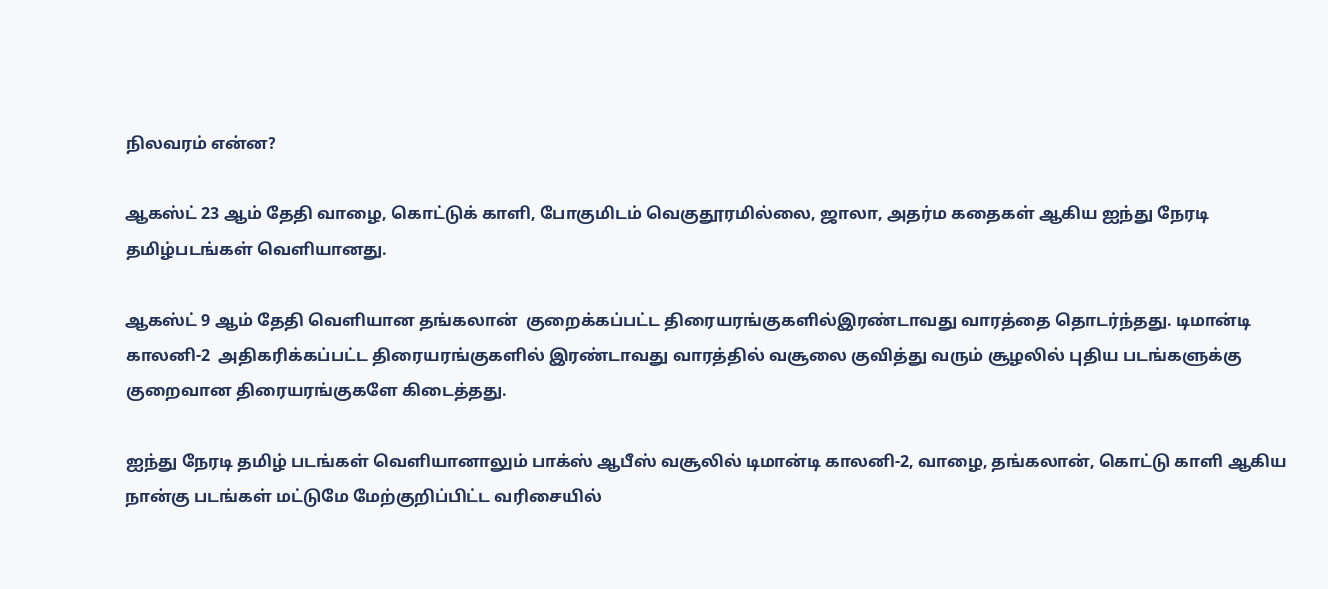நிலவரம் என்ன?

ஆகஸ்ட் 23 ஆம் தேதி வாழை, கொட்டுக் காளி, போகுமிடம் வெகுதூரமில்லை, ஜாலா, அதர்ம கதைகள் ஆகிய ஐந்து நேரடி தமிழ்படங்கள் வெளியானது.

ஆகஸ்ட் 9 ஆம் தேதி வெளியான தங்கலான்  குறைக்கப்பட்ட திரையரங்குகளில்இரண்டாவது வாரத்தை தொடர்ந்தது. டிமான்டி காலனி-2  அதிகரிக்கப்பட்ட திரையரங்குகளில் இரண்டாவது வாரத்தில் வசூலை குவித்து வரும் சூழலில் புதிய படங்களுக்கு குறைவான திரையரங்குகளே கிடைத்தது.

ஐந்து நேரடி தமிழ் படங்கள் வெளியானாலும் பாக்ஸ் ஆபீஸ் வசூலில் டிமான்டி காலனி-2, வாழை, தங்கலான், கொட்டு காளி ஆகிய நான்கு படங்கள் மட்டுமே மேற்குறிப்பிட்ட வரிசையில்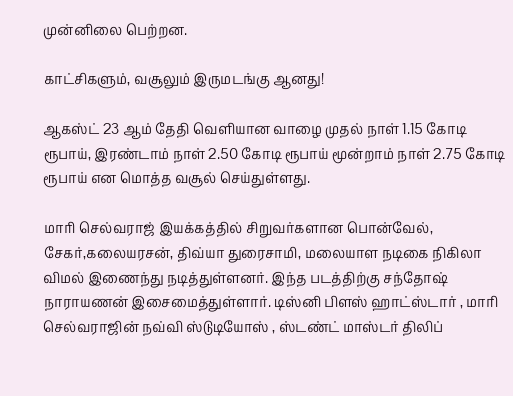முன்னிலை பெற்றன.

காட்சிகளும், வசூலும் இருமடங்கு ஆனது!

ஆகஸ்ட் 23 ஆம் தேதி வெளியான வாழை முதல் நாள் 1.15 கோடி ரூபாய், இரண்டாம் நாள் 2.50 கோடி ரூபாய் மூன்றாம் நாள் 2.75 கோடி ரூபாய் என மொத்த வசூல் செய்துள்ளது.

மாரி செல்வராஜ் இயக்கத்தில் சிறுவர்களான பொன்வேல், சேகர்,கலையரசன், திவ்யா துரைசாமி, மலையாள நடிகை நிகிலா விமல் இணைந்து நடித்துள்ளனர். இந்த படத்திற்கு சந்தோஷ் நாராயணன் இசைமைத்துள்ளார். டிஸ்னி பிளஸ் ஹாட்ஸ்டார் , மாரி செல்வராஜின் நவ்வி ஸ்டுடியோஸ் , ஸ்டண்ட் மாஸ்டர் திலிப்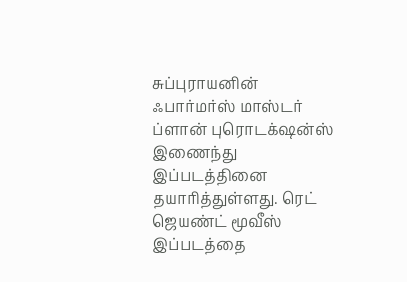சுப்புராயனின் ஃபார்மர்ஸ் மாஸ்டர் ப்ளான் புரொடக்‌ஷன்ஸ் இணைந்து இப்படத்தினை தயாரித்துள்ளது. ரெட் ஜெயண்ட் மூவீஸ் இப்படத்தை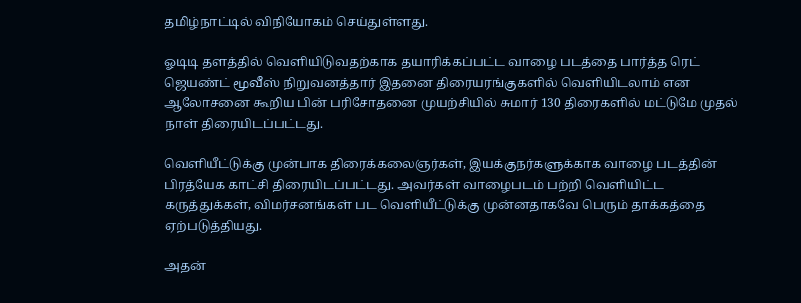தமிழ்நாட்டில் விநியோகம் செய்துள்ளது.

ஓடிடி தளத்தில் வெளியிடுவதற்காக தயாரிக்கப்பட்ட வாழை படத்தை பார்த்த ரெட் ஜெயண்ட் மூவீஸ் நிறுவனத்தார் இதனை திரையரங்குகளில் வெளியிடலாம் என ஆலோசனை கூறிய பின் பரிசோதனை முயற்சியில் சுமார் 130 திரைகளில் மட்டுமே முதல் நாள் திரையிடப்பட்டது.

வெளியீட்டுக்கு முன்பாக திரைக்கலைஞர்கள், இயக்குநர்களுக்காக வாழை படத்தின் பிரத்யேக காட்சி திரையிடப்பட்டது. அவர்கள் வாழைபடம் பற்றி வெளியிட்ட கருத்துக்கள், விமர்சனங்கள் பட வெளியீட்டுக்கு முன்னதாகவே பெரும் தாக்கத்தை ஏற்படுத்தியது.

அதன்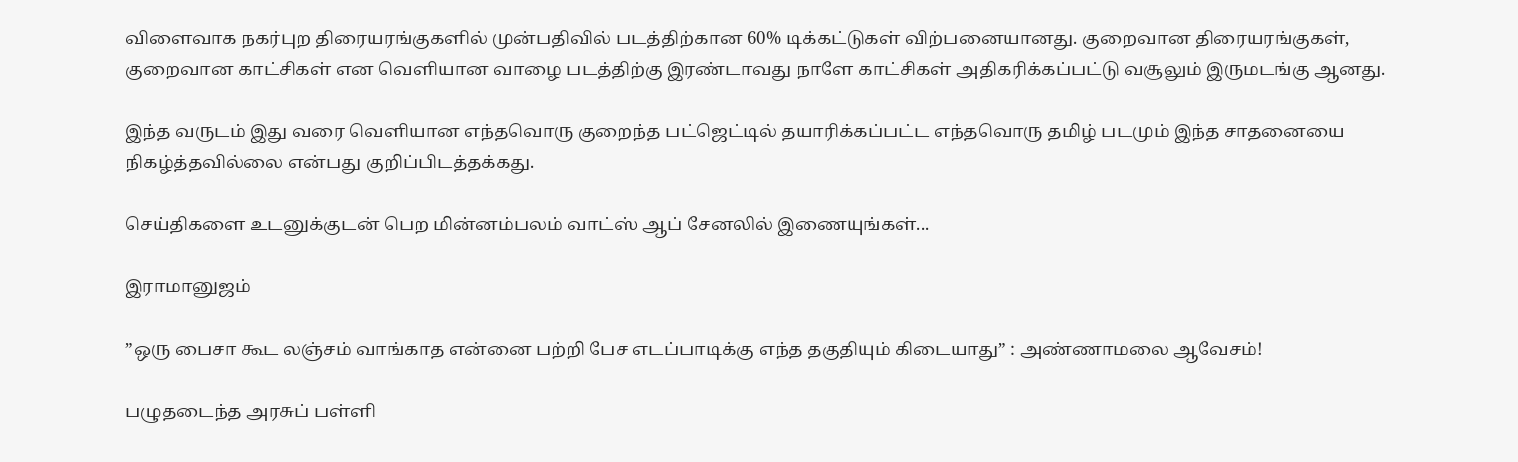விளைவாக நகர்புற திரையரங்குகளில் முன்பதிவில் படத்திற்கான 60% டிக்கட்டுகள் விற்பனையானது. குறைவான திரையரங்குகள், குறைவான காட்சிகள் என வெளியான வாழை படத்திற்கு இரண்டாவது நாளே காட்சிகள் அதிகரிக்கப்பட்டு வசூலும் இருமடங்கு ஆனது.

இந்த வருடம் இது வரை வெளியான எந்தவொரு குறைந்த பட்ஜெட்டில் தயாரிக்கப்பட்ட எந்தவொரு தமிழ் படமும் இந்த சாதனையை நிகழ்த்தவில்லை என்பது குறிப்பிடத்தக்கது.

செய்திகளை உடனுக்குடன் பெற மின்னம்பலம் வாட்ஸ் ஆப் சேனலில் இணையுங்கள்...

இராமானுஜம்

”ஒரு பைசா கூட லஞ்சம் வாங்காத என்னை பற்றி பேச எடப்பாடிக்கு எந்த தகுதியும் கிடையாது” : அண்ணாமலை ஆவேசம்!

பழுதடைந்த அரசுப் பள்ளி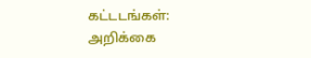கட்டடங்கள்: அறிக்கை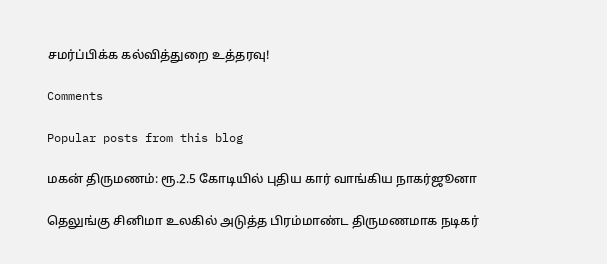சமர்ப்பிக்க கல்வித்துறை உத்தரவு!

Comments

Popular posts from this blog

மகன் திருமணம்: ரூ.2.5 கோடியில் புதிய கார் வாங்கிய நாகர்ஜூனா

தெலுங்கு சினிமா உலகில் அடுத்த பிரம்மாண்ட திருமணமாக நடிகர்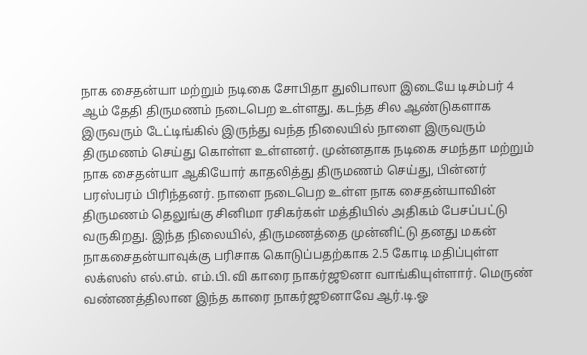நாக சைதன்யா மற்றும் நடிகை சோபிதா துலிபாலா இடையே டிசம்பர் 4 ஆம் தேதி திருமணம் நடைபெற உள்ளது. கடந்த சில ஆண்டுகளாக இருவரும் டேட்டிங்கில் இருந்து வந்த நிலையில் நாளை இருவரும் திருமணம் செய்து கொள்ள உள்ளனர். முன்னதாக நடிகை சமந்தா மற்றும் நாக சைதன்யா ஆகியோர் காதலித்து திருமணம் செய்து, பின்னர் பரஸ்பரம் பிரிந்தனர். நாளை நடைபெற உள்ள நாக சைதன்யாவின் திருமணம் தெலுங்கு சினிமா ரசிகர்கள் மத்தியில் அதிகம் பேசப்பட்டு வருகிறது. இந்த நிலையில், திருமணத்தை முன்னிட்டு தனது மகன் நாகசைதன்யாவுக்கு பரிசாக கொடுப்பதற்காக 2.5 கோடி மதிப்புள்ள லக்ஸஸ் எல்.எம். எம்.பி.வி காரை நாகர்ஜூனா வாங்கியுள்ளார். மெருண் வண்ணத்திலான இந்த காரை நாகர்ஜூனாவே ஆர்.டி.ஓ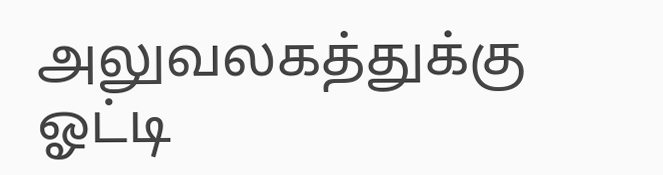அலுவலகத்துக்கு ஓட்டி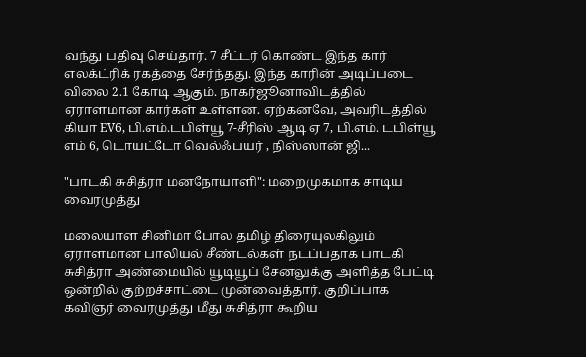வந்து பதிவு செய்தார். 7 சீட்டர் கொண்ட இந்த கார் எலக்ட்ரிக் ரகத்தை சேர்ந்தது. இந்த காரின் அடிப்படை விலை 2.1 கோடி ஆகும். நாகர்ஜூனாவிடத்தில் ஏராளமான கார்கள் உள்ளன. ஏற்கனவே, அவரிடத்தில் கியா EV6, பி.எம்.டபிள்யூ 7-சீரிஸ் ஆடி ஏ 7, பி.எம். டபிள்யூ எம் 6, டொயட்டோ வெல்ஃபயர் , நிஸ்ஸான் ஜி...

"பாடகி சுசித்ரா மனநோயாளி": மறைமுகமாக சாடிய வைரமுத்து

மலையாள சினிமா போல தமிழ் திரையுலகிலும் ஏராளமான பாலியல் சீண்டல்கள் நடப்பதாக பாடகி சுசித்ரா அண்மையில் யூடியூப் சேனலுக்கு அளித்த பேட்டி ஒன்றில் குற்றச்சாட்டை முன்வைத்தார். குறிப்பாக கவிஞர் வைரமுத்து மீது சுசித்ரா கூறிய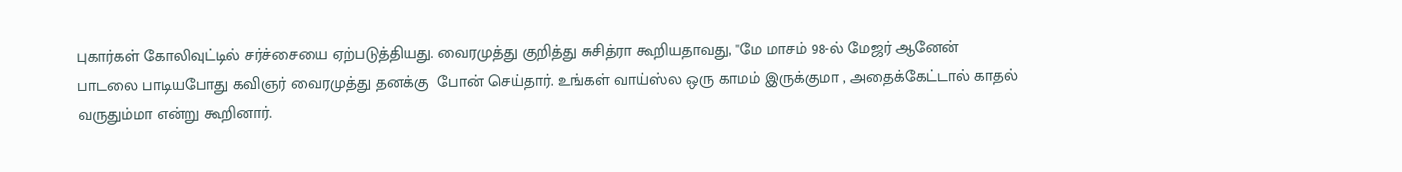புகார்கள் கோலிவுட்டில் சர்ச்சையை ஏற்படுத்தியது. வைரமுத்து குறித்து சுசித்ரா கூறியதாவது, ''மே மாசம் 98-ல் மேஜர் ஆனேன் பாடலை பாடியபோது கவிஞர் வைரமுத்து தனக்கு  போன் செய்தார். உங்கள் வாய்ஸ்ல ஒரு காமம் இருக்குமா , அதைக்கேட்டால் காதல் வருதும்மா என்று கூறினார்.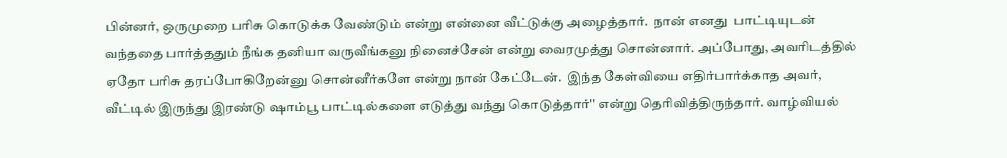பின்னர், ஒருமுறை பரிசு கொடுக்க வேண்டும் என்று என்னை வீட்டுக்கு அழைத்தார்.  நான் எனது  பாட்டியுடன் வந்ததை பார்த்ததும் நீங்க தனியா வருவீங்கனு நினைச்சேன் என்று வைரமுத்து சொன்னார். அப்போது, அவரிடத்தில்  ஏதோ பரிசு தரப்போகிறேன்னு சொன்னீர்களே என்று நான் கேட்டேன்.  இந்த கேள்வியை எதிர்பார்க்காத அவர்,   வீட்டில் இருந்து இரண்டு ஷாம்பூ பாட்டில்களை எடுத்து வந்து கொடுத்தார்'' என்று தெரிவித்திருந்தார். வாழ்வியல்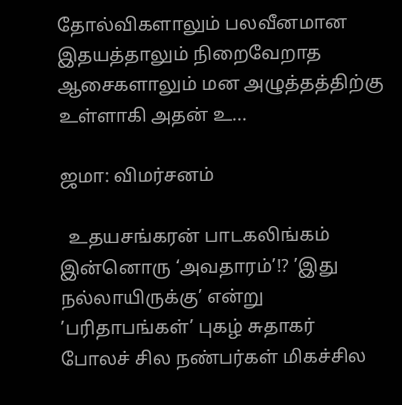தோல்விகளாலும் பலவீனமான இதயத்தாலும் நிறைவேறாத ஆசைகளாலும் மன அழுத்தத்திற்கு உள்ளாகி அதன் உ...

ஜமா: விமர்சனம்

  உதயசங்கரன் பாடகலிங்கம் இன்னொரு ‘அவதாரம்’!? ’இது நல்லாயிருக்கு’ என்று ’பரிதாபங்கள்’ புகழ் சுதாகர் போலச் சில நண்பர்கள் மிகச்சில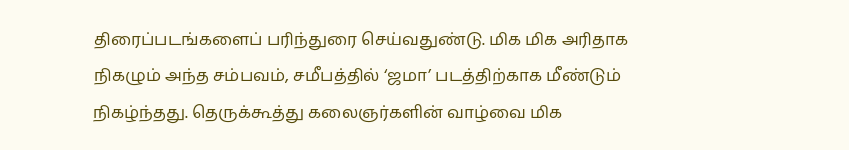திரைப்படங்களைப் பரிந்துரை செய்வதுண்டு. மிக மிக அரிதாக நிகழும் அந்த சம்பவம், சமீபத்தில் ‘ஜமா’ படத்திற்காக மீண்டும் நிகழ்ந்தது. தெருக்கூத்து கலைஞர்களின் வாழ்வை மிக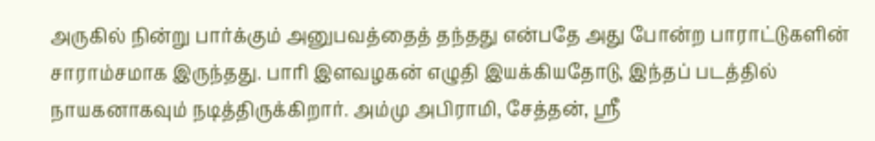அருகில் நின்று பார்க்கும் அனுபவத்தைத் தந்தது என்பதே அது போன்ற பாராட்டுகளின் சாராம்சமாக இருந்தது. பாரி இளவழகன் எழுதி இயக்கியதோடு, இந்தப் படத்தில் நாயகனாகவும் நடித்திருக்கிறார். அம்மு அபிராமி, சேத்தன், ஸ்ரீ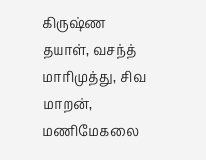கிருஷ்ண தயாள், வசந்த் மாரிமுத்து, சிவ மாறன், மணிமேகலை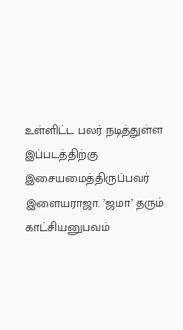உள்ளிட்ட பலர் நடித்துள்ள இப்படத்திற்கு இசையமைத்திருப்பவர் இளையராஜா. ’ஜமா’ தரும் காட்சியனுபவம்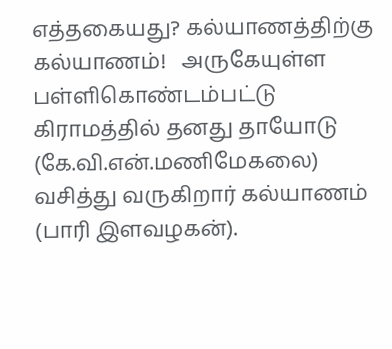எத்தகையது? கல்யாணத்திற்கு கல்யாணம்!   அருகேயுள்ள பள்ளிகொண்டம்பட்டு கிராமத்தில் தனது தாயோடு (கே.வி.என்.மணிமேகலை) வசித்து வருகிறார் கல்யாணம் (பாரி இளவழகன்).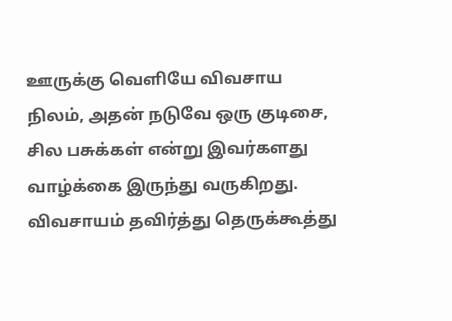ஊருக்கு வெளியே விவசாய நிலம், அதன் நடுவே ஒரு குடிசை, சில பசுக்கள் என்று இவர்களது வாழ்க்கை இருந்து வருகிறது. விவசாயம் தவிர்த்து தெருக்கூத்து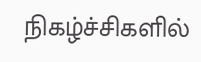நிகழ்ச்சிகளில்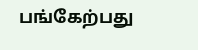பங்கேற்பது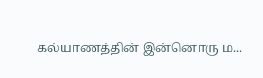கல்யாணத்தின் இன்னொரு ம...